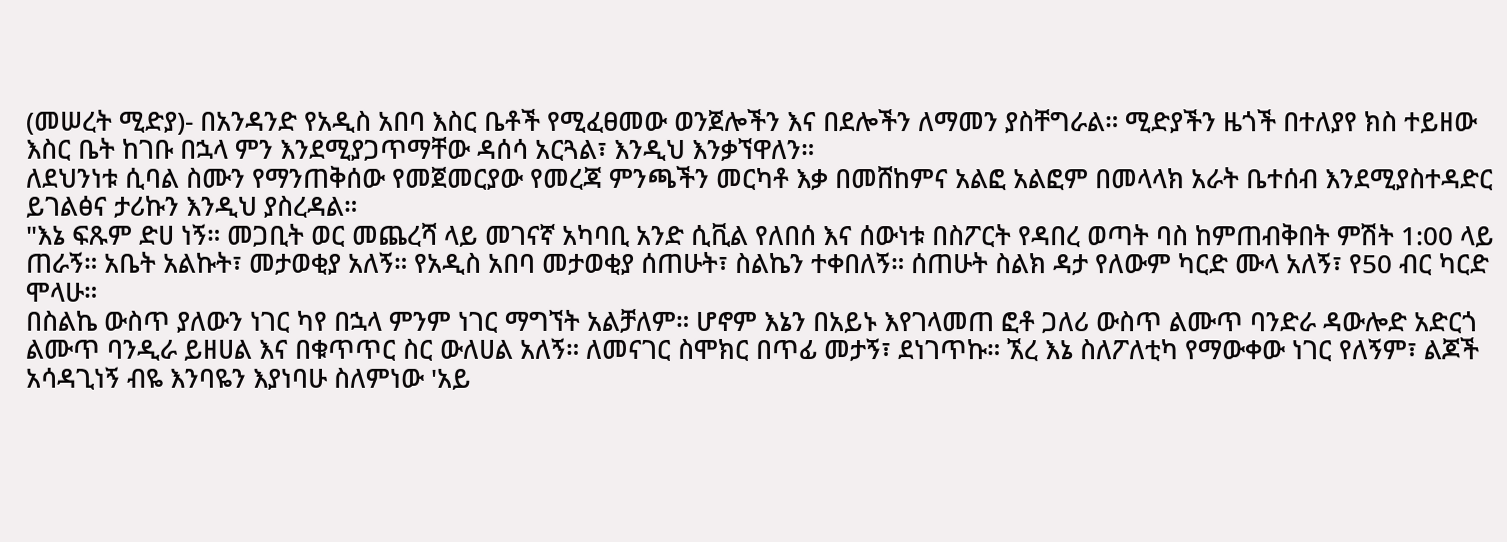(መሠረት ሚድያ)- በአንዳንድ የአዲስ አበባ እስር ቤቶች የሚፈፀመው ወንጀሎችን እና በደሎችን ለማመን ያስቸግራል። ሚድያችን ዜጎች በተለያየ ክስ ተይዘው እስር ቤት ከገቡ በኋላ ምን እንደሚያጋጥማቸው ዳሰሳ አርጓል፣ እንዲህ እንቃኘዋለን።
ለደህንነቱ ሲባል ስሙን የማንጠቅሰው የመጀመርያው የመረጃ ምንጫችን መርካቶ እቃ በመሸከምና አልፎ አልፎም በመላላክ አራት ቤተሰብ እንደሚያስተዳድር ይገልፅና ታሪኩን እንዲህ ያስረዳል።
"እኔ ፍጹም ድሀ ነኝ። መጋቢት ወር መጨረሻ ላይ መገናኛ አካባቢ አንድ ሲቪል የለበሰ እና ሰውነቱ በስፖርት የዳበረ ወጣት ባስ ከምጠብቅበት ምሽት 1:00 ላይ ጠራኝ። አቤት አልኩት፣ መታወቂያ አለኝ። የአዲስ አበባ መታወቂያ ሰጠሁት፣ ስልኬን ተቀበለኝ። ሰጠሁት ስልክ ዳታ የለውም ካርድ ሙላ አለኝ፣ የ50 ብር ካርድ ሞላሁ።
በስልኬ ውስጥ ያለውን ነገር ካየ በኋላ ምንም ነገር ማግኘት አልቻለም። ሆኖም እኔን በአይኑ እየገላመጠ ፎቶ ጋለሪ ውስጥ ልሙጥ ባንድራ ዳውሎድ አድርጎ ልሙጥ ባንዲራ ይዘሀል እና በቁጥጥር ስር ውለሀል አለኝ። ለመናገር ስሞክር በጥፊ መታኝ፣ ደነገጥኩ። ኧረ እኔ ስለፖለቲካ የማውቀው ነገር የለኝም፣ ልጆች አሳዳጊነኝ ብዬ እንባዬን እያነባሁ ስለምነው 'አይ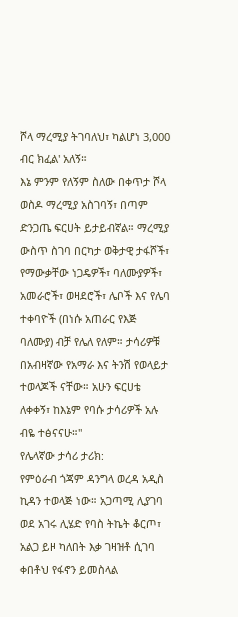ሾላ ማረሚያ ትገባለህ፣ ካልሆነ 3,000 ብር ክፈል' አለኝ።
እኔ ምንም የለኝም ስለው በቀጥታ ሾላ ወስዶ ማረሚያ አስገባኝ፣ በጣም ድንጋጤ ፍርሀት ይታይብኛል። ማረሚያ ውስጥ ስገባ በርካታ ወቅታዊ ታፋሾች፣ የማውቃቸው ነጋዴዎች፣ ባለሙያዎች፣ አመራሮች፣ ወዛደሮች፣ ሌቦች እና የሌባ ተቀባዮች (በነሱ አጠራር የእጅ ባለሙያ) ብቻ የሌለ የለም። ታሳሪዎቹ በአብዛኛው የአማራ እና ትንሽ የወላይታ ተወላጆች ናቸው። አሁን ፍርሀቴ ለቀቀኝ፣ ከእኔም የባሱ ታሳሪዎች አሉ ብዬ ተፅናናሁ።"
የሌላኛው ታሳሪ ታሪክ:
የምዕራብ ጎጃም ዳንግላ ወረዳ አዲስ ኪዳን ተወላጅ ነው። አጋጣሚ ሊያገባ ወደ አገሩ ሊሄድ የባስ ትኬት ቆርጦ፣ አልጋ ይዞ ካለበት እቃ ገዛዝቶ ሲገባ ቀበቶህ የፋኖን ይመስላል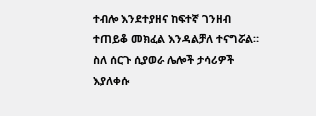ተብሎ እንደተያዘና ከፍተኛ ገንዘብ ተጠይቆ መክፈል እንዳልቻለ ተናግሯል። ስለ ሰርጉ ሲያወራ ሌሎች ታሳሪዎች እያለቀሱ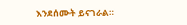እንደሰሙት ይናገራል።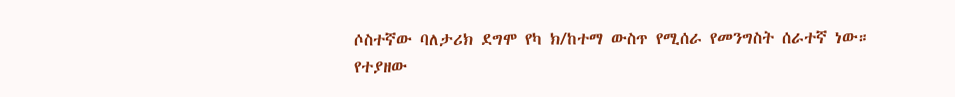ሶስተኛው ባለታሪክ ደግሞ የካ ክ/ከተማ ውስጥ የሚሰራ የመንግስት ሰራተኛ ነው።
የተያዘው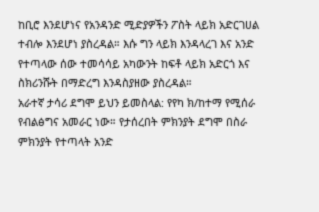ከቢሮ እንደሆነና የአንዳንድ ሚድያዎችን ፖስት ላይክ አድርገሀል ተብሎ እንደሆነ ያስረዳል። እሱ ግን ላይክ እንዳላረገ እና አንድ የተጣላው ሰው ተመሳሳይ አካውንት ከፍቶ ላይክ አድርጎ እና ስክሪንሹት በማድረግ እንዳስያዘው ያስረዳል።
አራተኛ ታሳሪ ደግሞ ይህን ይመስላል: የየካ ክ/ከተማ የሚሰራ የብልፅግና አመራር ነው። የታሰረበት ምክንያት ደግሞ በስራ ምክንያት የተጣላት አንድ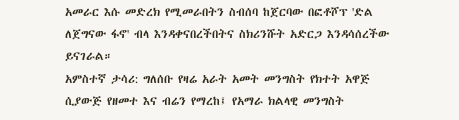አመራር እሱ መድረክ የሚመራበትን ስብሰባ ከጀርባው በፎቶሾፕ 'ድል ለጀግናው ፋኖ' ብላ እንዳቀናበረችበትና ስክሪንሹት አድርጋ እንዳሳሰረችው ይናገራል።
አምስተኛ ታሳሪ: ግለሰቡ የዛሬ አራት አመት መንግስት የክተት አዋጅ ሲያውጅ የዘመተ እና ብሬን የማረከ፤ የአማራ ክልላዊ መንግስት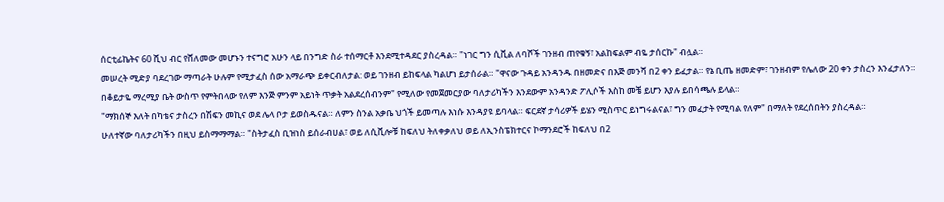ሰርቲፊኬትና 60 ሺህ ብር የሸለመው መሆኑን ተናግሮ አሁን ላይ በንግድ ስራ ተሰማርቶ እንደሚተዳደር ያስረዳል። "ነገር ግን ሲቪል ለባሾች ገንዘብ ጠየቁኝ፣ አልከፍልም ብዬ ታሰርኩ" ብሏል።
መሠረት ሚድያ ባደረገው ማጣራት ሁሉም የሚታፈስ ሰው አማራጭ ይቀርብለታል: ወይ ገንዘብ ይከፍላል ካልሆነ ይታሰራል። "ዋናው ጉዳይ አንዳንዱ በዘመድና በእጅ መንሻ በ2 ቀን ይፈታል። የኔ ቢጤ ዘመድም፣ ገንዘብም የሌለው 20 ቀን ታስረን እንፈታለን። በቆይታዬ ማረሚያ ቤት ውስጥ የምትበላው የለም እንጅ ምንም አይነት ጥቃት አልደረሰብንም" የሚለው የመጀመርያው ባለታሪካችን እንደውም አንዳንድ ፖሊሶች እስከ መቼ ይሆን እያሉ ይበሳጫሉ ይላል።
"ማክሰኞ እለት በካቴና ታስረን በሽፍን መኪና ወደ ሌላ ቦታ ይወስዱናል። ለምን ስንል አቃቤ ህጎች ይመጣሉ እነሱ እንዳያዩ ይባላል። ፍርደኛ ታሳሪዎች ይሄን ሚስጥር ይነግሩልናል፣ ግን መፈታት የሚባል የለም" በማለት የደረሰበትን ያስረዳል።
ሁለተኛው ባለታሪካችን በዚህ ይስማማማል። "ስትታፈስ ቢዝነስ ይሰራብሀል፣ ወይ ለሲቪሎቹ ከፍለህ ትለቀቃለህ ወይ ለኢንስፔክተርና ኮማንደሮች ከፍለህ በ2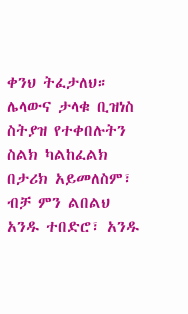ቀንህ ትፈታለህ። ሌላውና ታላቁ ቢዝነስ ስትያዝ የተቀበሉትን ስልክ ካልከፈልክ በታሪክ አይመለስም፣ ብቻ ምን ልበልህ አንዱ ተበድሮ፣ አንዱ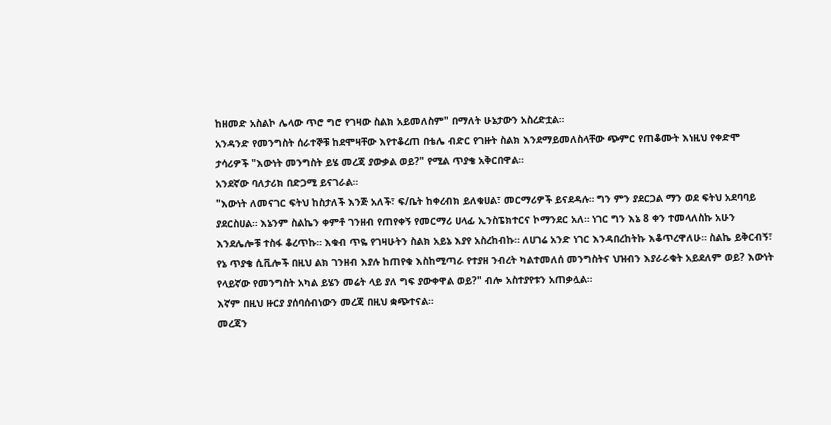ከዘመድ አስልኮ ሌላው ጥሮ ግሮ የገዛው ስልክ አይመለስም" በማለት ሁኔታውን አስረድቷል።
አንዳንድ የመንግስት ሰራተኞቹ ከደሞዛቸው እየተቆረጠ በቴሌ ብድር የገዙት ስልክ እንደማይመለስላቸው ጭምር የጠቆሙት እነዚህ የቀድሞ ታሳሪዎች "እውነት መንግስት ይሄ መረጃ ያውቃል ወይ?" የሚል ጥያቄ አቅርበዋል።
አንደኛው ባለታሪክ በድጋሚ ይናገራል።
"እውነት ለመናገር ፍትህ ከስታለች እንጅ አለች፣ ፍ/ቤት ከቀረብክ ይለቁሀል፣ መርማሪዎች ይናደዳሉ። ግን ምን ያደርጋል ማን ወደ ፍትህ አደባባይ ያደርስሀል። እኔንም ስልኬን ቀምቶ ገንዘብ የጠየቀኝ የመርማሪ ሀላፊ ኢንስፔክተርና ኮማንደር አለ። ነገር ግን እኔ 8 ቀን ተመላለስኩ አሁን እንደሌሎቹ ተስፋ ቆረጥኩ። እቁብ ጥዬ የገዛሁትን ስልክ አይኔ እያየ አስረከብኩ። ለሀገሬ አንድ ነገር እንዳበረከትኩ እቆጥረዋለሁ። ስልኬ ይቅርብኝ፣ የኔ ጥያቄ ሲቪሎች በዚህ ልክ ገንዘብ እያሉ ከጠየቁ እስከሚጣራ የተያዘ ንብረት ካልተመለሰ መንግስትና ህዝብን እያራራቁት አይደለም ወይ? እውነት የላይኛው የመንግስት አካል ይሄን መሬት ላይ ያለ ግፍ ያውቀዋል ወይ?" ብሎ አስተያየቱን አጠቃሏል።
እኛም በዚህ ዙርያ ያሰባሰብነውን መረጃ በዚህ ቋጭተናል።
መረጃን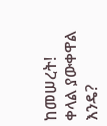ከመሠረት!
ቀላል ያውቀዋል እንዴ?